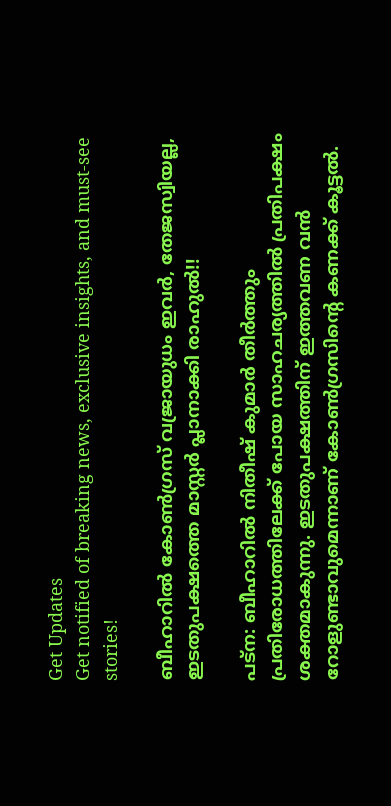Get Updates
Get notified of breaking news, exclusive insights, and must-see stories!

ബീഹാറില്‍ കോണ്‍ഗ്രസ് വജ്രായുധം ഇവര്‍, തേജസ്വിയല്ല, ഇടതുപക്ഷത്തെ മാസ്റ്റര്‍ പ്ലാനാക്കി രാഹുല്‍!!

പട്‌ന: ബീഹാറില്‍ നിതീഷ് കുമാര്‍ തീര്‍ത്തും പ്രതിരോധത്തിലേക്ക് പോയ സാഹചര്യത്തില്‍ പ്രതിപക്ഷം ശക്തമാകുന്നു. ഇടതുപക്ഷത്തിന് ഇത്തവണ വന്‍ റോളുണ്ടാവുമെന്നാണ് കോണ്‍ഗ്രസിന്റെ കണക്ക് കൂട്ടല്‍.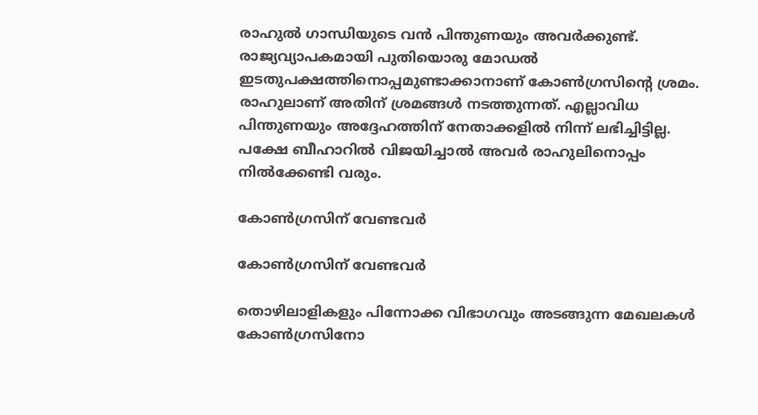രാഹുല്‍ ഗാന്ധിയുടെ വന്‍ പിന്തുണയും അവര്‍ക്കുണ്ട്. രാജ്യവ്യാപകമായി പുതിയൊരു മോഡല്‍ ഇടതുപക്ഷത്തിനൊപ്പമുണ്ടാക്കാനാണ് കോണ്‍ഗ്രസിന്റെ ശ്രമം. രാഹുലാണ് അതിന് ശ്രമങ്ങള്‍ നടത്തുന്നത്. എല്ലാവിധ പിന്തുണയും അദ്ദേഹത്തിന് നേതാക്കളില്‍ നിന്ന് ലഭിച്ചിട്ടില്ല. പക്ഷേ ബീഹാറില്‍ വിജയിച്ചാല്‍ അവര്‍ രാഹുലിനൊപ്പം നില്‍ക്കേണ്ടി വരും.

കോണ്‍ഗ്രസിന് വേണ്ടവര്‍

കോണ്‍ഗ്രസിന് വേണ്ടവര്‍

തൊഴിലാളികളും പിന്നോക്ക വിഭാഗവും അടങ്ങുന്ന മേഖലകള്‍ കോണ്‍ഗ്രസിനോ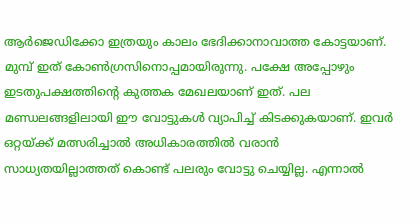ആര്‍ജെഡിക്കോ ഇത്രയും കാലം ഭേദിക്കാനാവാത്ത കോട്ടയാണ്. മുമ്പ് ഇത് കോണ്‍ഗ്രസിനൊപ്പമായിരുന്നു. പക്ഷേ അപ്പോഴും ഇടതുപക്ഷത്തിന്റെ കുത്തക മേഖലയാണ് ഇത്. പല മണ്ഡലങ്ങളിലായി ഈ വോട്ടുകള്‍ വ്യാപിച്ച് കിടക്കുകയാണ്. ഇവര്‍ ഒറ്റയ്ക്ക് മത്സരിച്ചാല്‍ അധികാരത്തില്‍ വരാന്‍ സാധ്യതയില്ലാത്തത് കൊണ്ട് പലരും വോട്ടു ചെയ്യില്ല. എന്നാല്‍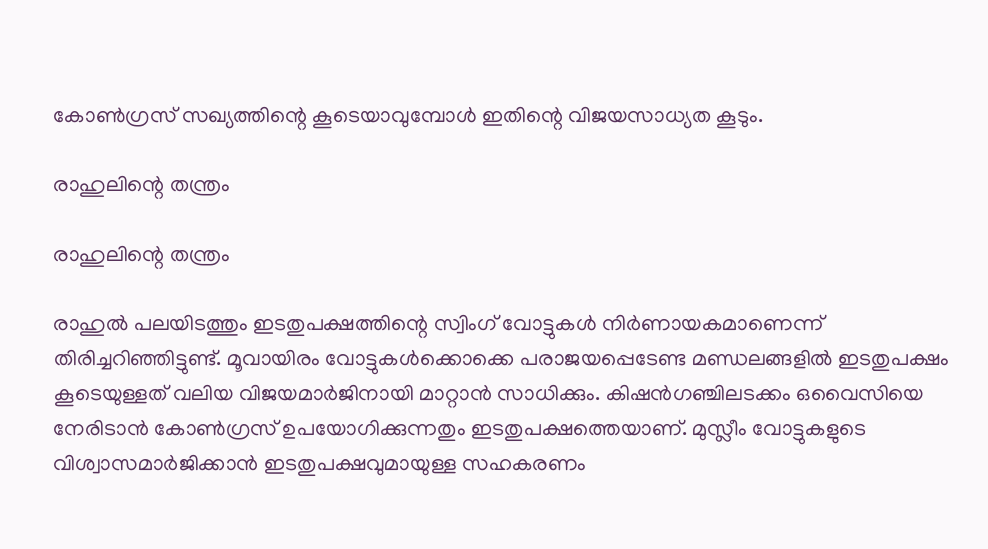കോണ്‍ഗ്രസ് സഖ്യത്തിന്റെ കൂടെയാവുമ്പോള്‍ ഇതിന്റെ വിജയസാധ്യത കൂടും.

രാഹുലിന്റെ തന്ത്രം

രാഹുലിന്റെ തന്ത്രം

രാഹുല്‍ പലയിടത്തും ഇടതുപക്ഷത്തിന്റെ സ്വിംഗ് വോട്ടുകള്‍ നിര്‍ണായകമാണെന്ന് തിരിച്ചറിഞ്ഞിട്ടുണ്ട്. മൂവായിരം വോട്ടുകള്‍ക്കൊക്കെ പരാജയപ്പെടേണ്ട മണ്ഡലങ്ങളില്‍ ഇടതുപക്ഷം കൂടെയുള്ളത് വലിയ വിജയമാര്‍ജിനായി മാറ്റാന്‍ സാധിക്കും. കിഷന്‍ഗഞ്ചിലടക്കം ഒവൈസിയെ നേരിടാന്‍ കോണ്‍ഗ്രസ് ഉപയോഗിക്കുന്നതും ഇടതുപക്ഷത്തെയാണ്. മുസ്ലീം വോട്ടുകളുടെ വിശ്വാസമാര്‍ജിക്കാന്‍ ഇടതുപക്ഷവുമായുള്ള സഹകരണം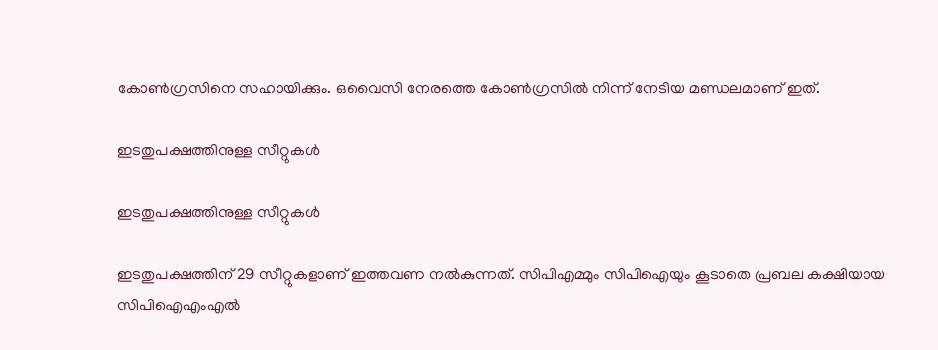കോണ്‍ഗ്രസിനെ സഹായിക്കും. ഒവൈസി നേരത്തെ കോണ്‍ഗ്രസില്‍ നിന്ന് നേടിയ മണ്ഡലമാണ് ഇത്.

ഇടതുപക്ഷത്തിനുള്ള സീറ്റുകള്‍

ഇടതുപക്ഷത്തിനുള്ള സീറ്റുകള്‍

ഇടതുപക്ഷത്തിന് 29 സീറ്റുകളാണ് ഇത്തവണ നല്‍കുന്നത്. സിപിഎമ്മും സിപിഐയും കൂടാതെ പ്രബല കക്ഷിയായ സിപിഐഎംഎല്‍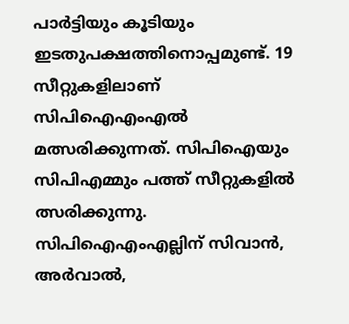പാര്‍ട്ടിയും കൂടിയും ഇടതുപക്ഷത്തിനൊപ്പമുണ്ട്. 19 സീറ്റുകളിലാണ് സിപിഐഎംഎല്‍ മത്സരിക്കുന്നത്. സിപിഐയും സിപിഎമ്മും പത്ത് സീറ്റുകളില്‍ ത്സരിക്കുന്നു. സിപിഐഎംഎല്ലിന് സിവാന്‍, അര്‍വാല്‍,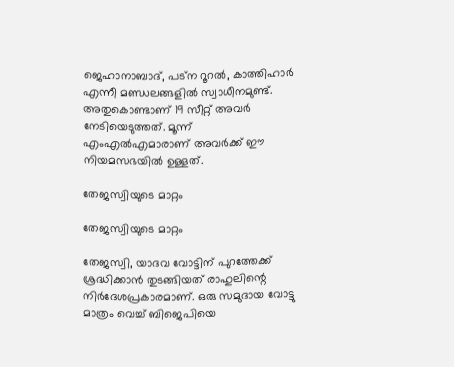ജെഹാനാബാദ്, പട്‌ന റൂറല്‍, കാത്തിഹാര്‍ എന്നീ മണ്ഡലങ്ങളില്‍ സ്വാധീനമുണ്ട്. അതുകൊണ്ടാണ് 19 സീറ്റ് അവര്‍ നേടിയെടുത്തത്. മൂന്ന് എംഎല്‍എമാരാണ് അവര്‍ക്ക് ഈ നിയമസഭയില്‍ ഉള്ളത്.

തേജസ്വിയുടെ മാറ്റം

തേജസ്വിയുടെ മാറ്റം

തേജസ്വി, യാദവ വോട്ടിന് പുറത്തേക്ക് ശ്രദ്ധിക്കാന്‍ തുടങ്ങിയത് രാഹുലിന്റെ നിര്‍ദേശപ്രകാരമാണ്. ഒരു സമുദായ വോട്ടു മാത്രം വെച്ച് ബിജെപിയെ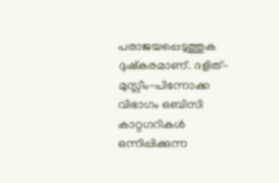പരാജയപ്പെടുത്തുക ദുഷ്‌കരമാണ്. ദളിത്-മുസ്ലീം-പിന്നോക്ക വിഭാഗം ഒബിസി കാറ്റഗറികള്‍ ഒന്നിപ്പിക്കുന്ന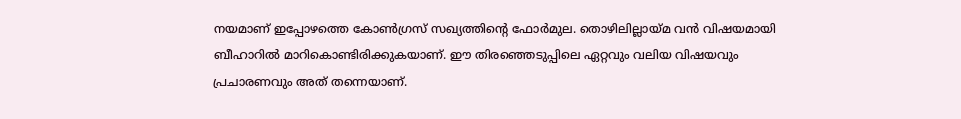നയമാണ് ഇപ്പോഴത്തെ കോണ്‍ഗ്രസ് സഖ്യത്തിന്റെ ഫോര്‍മുല. തൊഴിലില്ലായ്മ വന്‍ വിഷയമായി ബീഹാറില്‍ മാറികൊണ്ടിരിക്കുകയാണ്. ഈ തിരഞ്ഞെടുപ്പിലെ ഏറ്റവും വലിയ വിഷയവും പ്രചാരണവും അത് തന്നെയാണ്.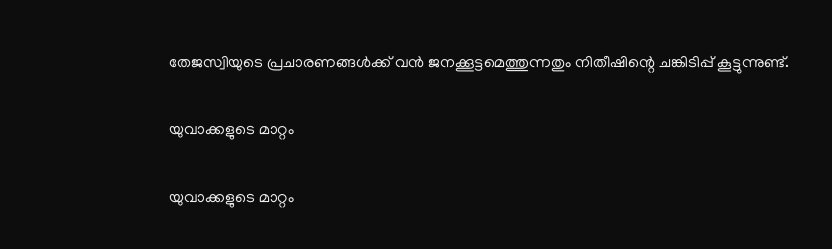തേജസ്വിയുടെ പ്രചാരണങ്ങള്‍ക്ക് വന്‍ ജനക്കൂട്ടമെത്തുന്നതും നിതീഷിന്റെ ചങ്കിടിപ്പ് കൂട്ടുന്നുണ്ട്.

യുവാക്കളുടെ മാറ്റം

യുവാക്കളുടെ മാറ്റം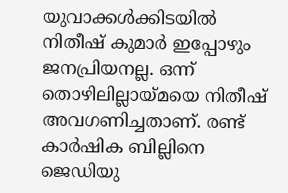യുവാക്കള്‍ക്കിടയില്‍ നിതീഷ് കുമാര്‍ ഇപ്പോഴും ജനപ്രിയനല്ല. ഒന്ന് തൊഴിലില്ലായ്മയെ നിതീഷ് അവഗണിച്ചതാണ്. രണ്ട് കാര്‍ഷിക ബില്ലിനെ ജെഡിയു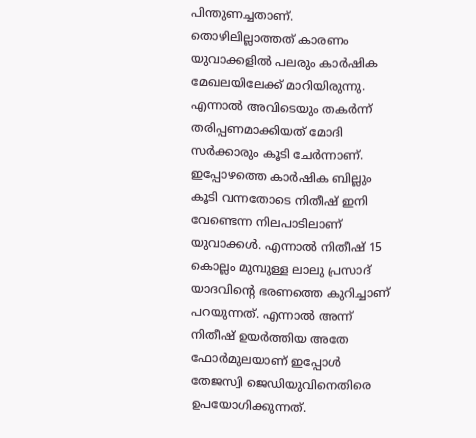പിന്തുണച്ചതാണ്. തൊഴിലില്ലാത്തത് കാരണം യുവാക്കളില്‍ പലരും കാര്‍ഷിക മേഖലയിലേക്ക് മാറിയിരുന്നു. എന്നാല്‍ അവിടെയും തകര്‍ന്ന് തരിപ്പണമാക്കിയത് മോദി സര്‍ക്കാരും കൂടി ചേര്‍ന്നാണ്. ഇപ്പോഴത്തെ കാര്‍ഷിക ബില്ലും കൂടി വന്നതോടെ നിതീഷ് ഇനി വേണ്ടെന്ന നിലപാടിലാണ് യുവാക്കള്‍. എന്നാല്‍ നിതീഷ് 15 കൊല്ലം മുമ്പുള്ള ലാലു പ്രസാദ് യാദവിന്റെ ഭരണത്തെ കുറിച്ചാണ് പറയുന്നത്. എന്നാല്‍ അന്ന് നിതീഷ് ഉയര്‍ത്തിയ അതേ ഫോര്‍മുലയാണ് ഇപ്പോള്‍ തേജസ്വി ജെഡിയുവിനെതിരെ ഉപയോഗിക്കുന്നത്.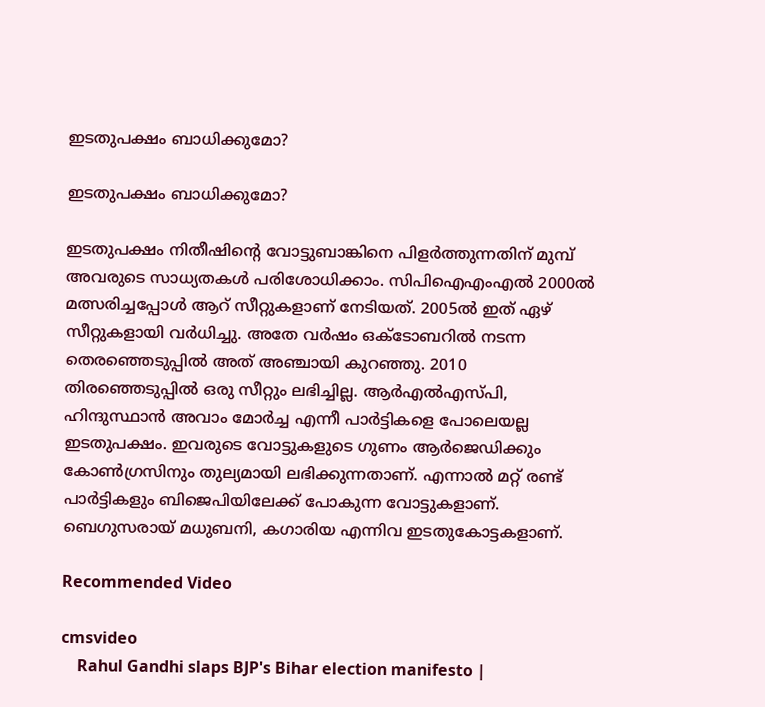ഇടതുപക്ഷം ബാധിക്കുമോ?

ഇടതുപക്ഷം ബാധിക്കുമോ?

ഇടതുപക്ഷം നിതീഷിന്റെ വോട്ടുബാങ്കിനെ പിളര്‍ത്തുന്നതിന് മുമ്പ് അവരുടെ സാധ്യതകള്‍ പരിശോധിക്കാം. സിപിഐഎംഎല്‍ 2000ല്‍ മത്സരിച്ചപ്പോള്‍ ആറ് സീറ്റുകളാണ് നേടിയത്. 2005ല്‍ ഇത് ഏഴ് സീറ്റുകളായി വര്‍ധിച്ചു. അതേ വര്‍ഷം ഒക്ടോബറില്‍ നടന്ന തെരഞ്ഞെടുപ്പില്‍ അത് അഞ്ചായി കുറഞ്ഞു. 2010 തിരഞ്ഞെടുപ്പില്‍ ഒരു സീറ്റും ലഭിച്ചില്ല. ആര്‍എല്‍എസ്പി, ഹിന്ദുസ്ഥാന്‍ അവാം മോര്‍ച്ച എന്നീ പാര്‍ട്ടികളെ പോലെയല്ല ഇടതുപക്ഷം. ഇവരുടെ വോട്ടുകളുടെ ഗുണം ആര്‍ജെഡിക്കും കോണ്‍ഗ്രസിനും തുല്യമായി ലഭിക്കുന്നതാണ്. എന്നാല്‍ മറ്റ് രണ്ട് പാര്‍ട്ടികളും ബിജെപിയിലേക്ക് പോകുന്ന വോട്ടുകളാണ്. ബെഗുസരായ് മധുബനി, കഗാരിയ എന്നിവ ഇടതുകോട്ടകളാണ്.

Recommended Video

cmsvideo
    Rahul Gandhi slaps BJP's Bihar election manifesto |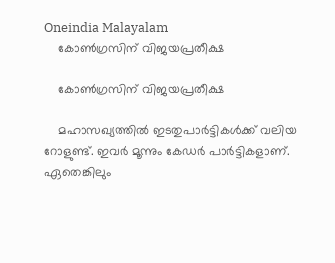Oneindia Malayalam
    കോണ്‍ഗ്രസിന് വിജയപ്രതീക്ഷ

    കോണ്‍ഗ്രസിന് വിജയപ്രതീക്ഷ

    മഹാസഖ്യത്തില്‍ ഇടതുപാര്‍ട്ടികള്‍ക്ക് വലിയ റോളുണ്ട്. ഇവര്‍ മൂന്നും കേഡര്‍ പാര്‍ട്ടികളാണ്. ഏതെങ്കിലും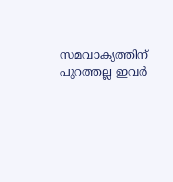സമവാക്യത്തിന് പുറത്തല്ല ഇവര്‍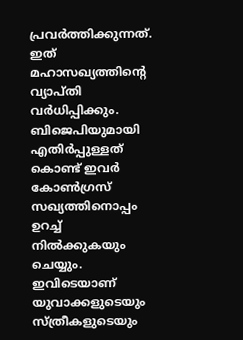പ്രവര്‍ത്തിക്കുന്നത്. ഇത് മഹാസഖ്യത്തിന്റെ വ്യാപ്തി വര്‍ധിപ്പിക്കും. ബിജെപിയുമായി എതിര്‍പ്പുള്ളത് കൊണ്ട് ഇവര്‍ കോണ്‍ഗ്രസ് സഖ്യത്തിനൊപ്പം ഉറച്ച് നില്‍ക്കുകയും ചെയ്യും. ഇവിടെയാണ് യുവാക്കളുടെയും സ്ത്രീകളുടെയും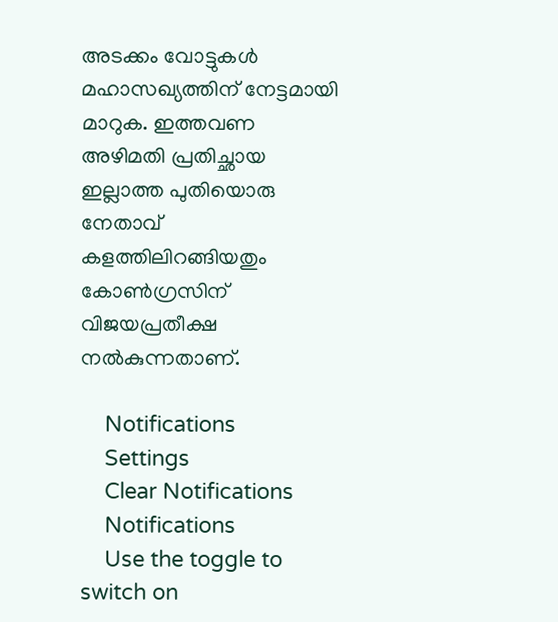അടക്കം വോട്ടുകള്‍ മഹാസഖ്യത്തിന് നേട്ടമായി മാറുക. ഇത്തവണ അഴിമതി പ്രതിച്ഛായ ഇല്ലാത്ത പുതിയൊരു നേതാവ് കളത്തിലിറങ്ങിയതും കോണ്‍ഗ്രസിന് വിജയപ്രതീക്ഷ നല്‍കുന്നതാണ്.

    Notifications
    Settings
    Clear Notifications
    Notifications
    Use the toggle to switch on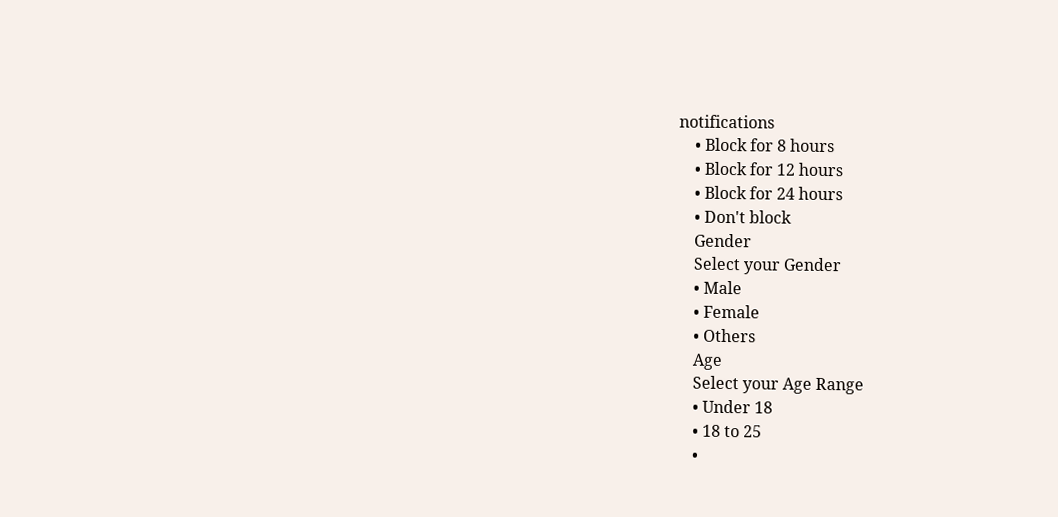notifications
    • Block for 8 hours
    • Block for 12 hours
    • Block for 24 hours
    • Don't block
    Gender
    Select your Gender
    • Male
    • Female
    • Others
    Age
    Select your Age Range
    • Under 18
    • 18 to 25
    •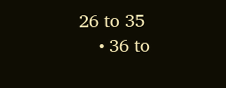26 to 35
    • 36 to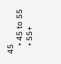45
    • 45 to 55
    • 55+